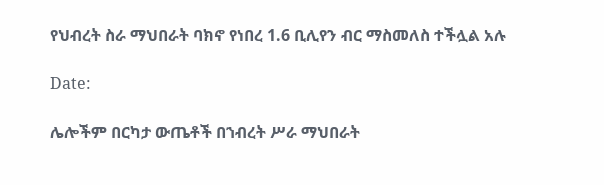የህብረት ስራ ማህበራት ባክኖ የነበረ 1.6 ቢሊየን ብር ማስመለስ ተችሏል አሉ

Date:

ሌሎችም በርካታ ውጤቶች በኀብረት ሥራ ማህበራት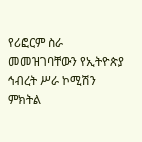የሪፎርም ስራ መመዝገባቸውን የኢትዮጵያ ኅብረት ሥራ ኮሚሽን ምክትል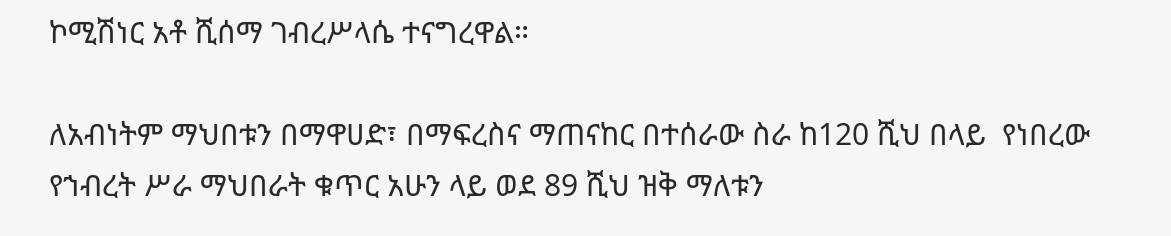ኮሚሽነር አቶ ሺሰማ ገብረሥላሴ ተናግረዋል።

ለአብነትም ማህበቱን በማዋሀድ፣ በማፍረስና ማጠናከር በተሰራው ስራ ከ120 ሺህ በላይ  የነበረው የኀብረት ሥራ ማህበራት ቁጥር አሁን ላይ ወደ 89 ሺህ ዝቅ ማለቱን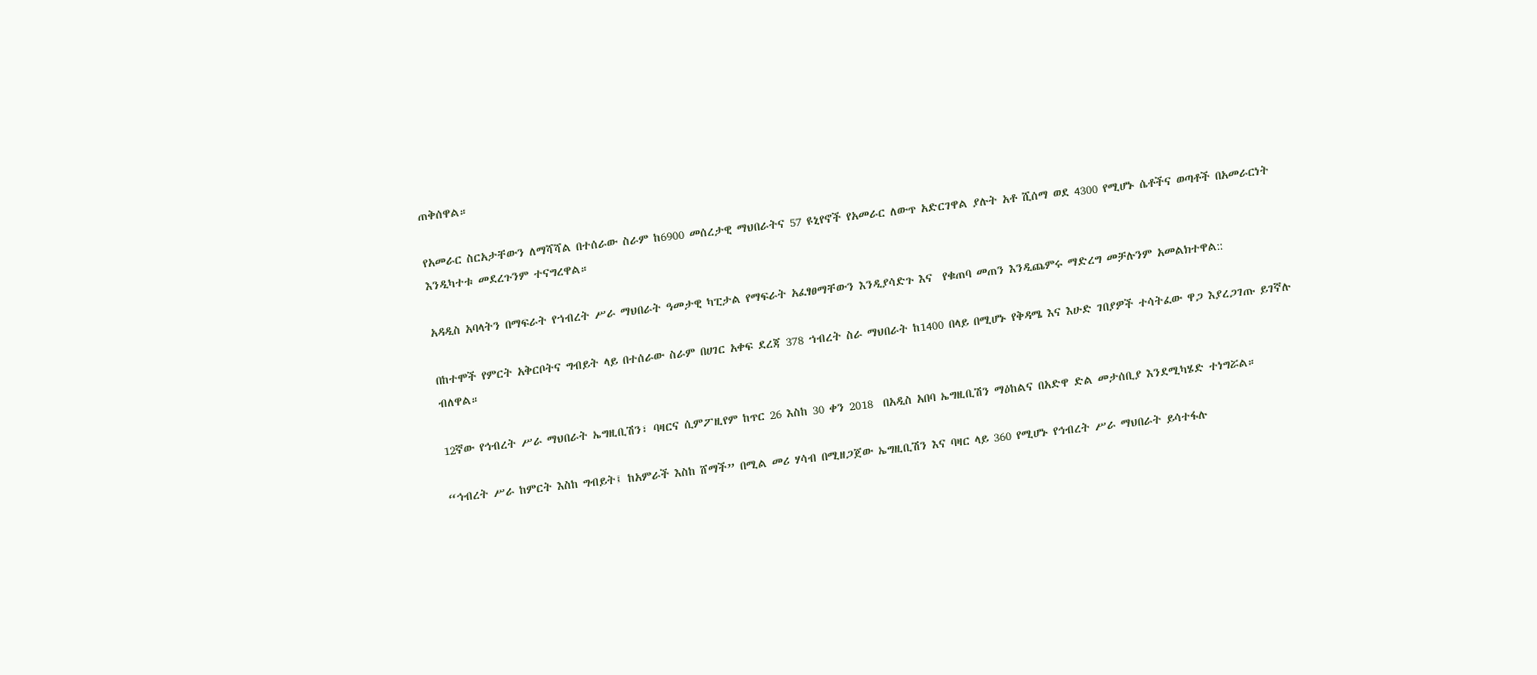ጠቅሰዋል።

የአመራር ስርአታቸውን ለማሻሻል በተሰራው ስራም ከ6900 መሰረታዊ ማህበራትና 57 ዩኒየኖች የአመራር ለውጥ አድርገዋል ያሉት አቶ ሺሰማ ወደ 4300 የሚሆኑ ሴቶችና ወጣቶች በአመራርነት እንዲካተቱ መደረጉንም ተናግረዋል።

አዳዲስ አባላትን በማፍራት የኀብረት ሥራ ማህበራት ዓመታዊ ካፒታል የማፍራት አፈፃፀማቸውን እንዲያሳድጉ እና  የቁጠባ መጠን እንዲጨምሩ ማድረግ መቻሉንም አመልክተዋል::

በከተሞች የምርት አቅርቦትና ግብይት ላይ በተሰራው ስራም በሀገር አቀፍ ደረጃ 378 ኀብረት ስራ ማህበራት ከ1400 በላይ በሚሆኑ የቅዳሜ እና እሁድ ገበያዎች ተሳትፈው ዋጋ እያረጋገጡ ይገኛሉ ብለዋል።

12ኛው የኅብረት ሥራ ማህበራት ኤግዚቢሽን፣ ባዛርና ሲምፖዚየም ከጥር 26 እስከ 30 ቀን 2018  በአዲስ አበባ ኤግዚቢሽን ማዕከልና በአድዋ ድል መታሰቢያ እንደሚካሄድ ተነግሯል።

“ኅብረት ሥራ ከምርት እስከ ግብይት፤ ከአምራች እስከ ሸማች” በሚል መሪ ሃሳብ በሚዘጋጀው ኤግዚቢሽን እና ባዛር ላይ 360 የሚሆኑ የኅብረት ሥራ ማህበራት ይሳተፋሉ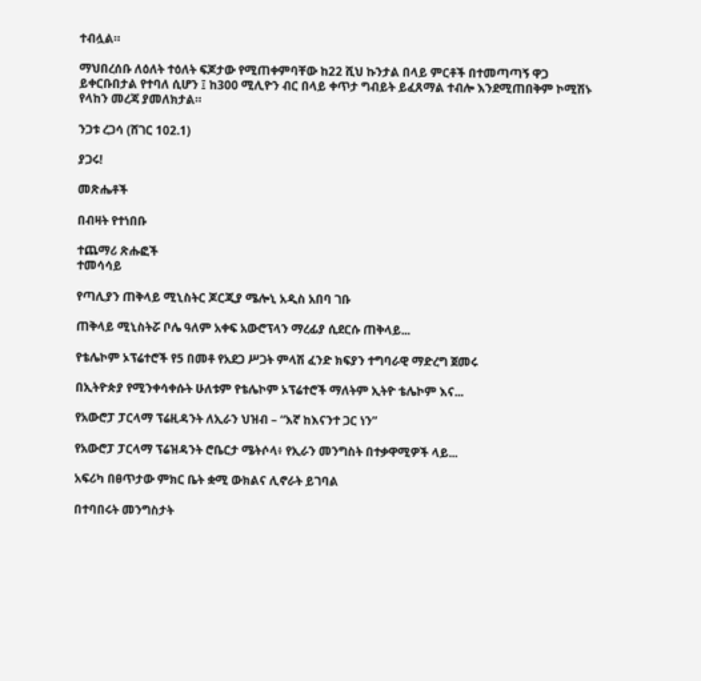ተብሏል።

ማህበረሰቡ ለዕለት ተዕለት ፍጆታው የሚጠቀምባቸው ከ22 ሺህ ኩንታል በላይ ምርቶች በተመጣጣኝ ዋጋ ይቀርቡበታል የተባለ ሲሆን ፤ ከ300 ሚሊዮን ብር በላይ ቀጥታ ግብይት ይፈጸማል ተብሎ እንደሚጠበቅም ኮሚሽኑ የላከን መረጃ ያመለክታል።

ንጋቱ ረጋሳ (ሸገር 102.1)

ያጋሩ!

መጽሔቶች

በብዛት የተነበቡ

ተጨማሪ ጽሑፎች
ተመሳሳይ

የጣሊያን ጠቅላይ ሚኒስትር ጆርጂያ ሜሎኒ አዲስ አበባ ገቡ

ጠቅላይ ሚኒስትሯ ቦሌ ዓለም አቀፍ አውሮፕላን ማረፊያ ሲደርሱ ጠቅላይ...

የቴሌኮም ኦፕሬተሮች የ5 በመቶ የአደጋ ሥጋት ምላሽ ፈንድ ክፍያን ተግባራዊ ማድረግ ጀመሩ

በኢትዮጵያ የሚንቀሳቀሱት ሁለቱም የቴሌኮም ኦፕሬተሮች ማለትም ኢትዮ ቴሌኮም እና...

የአውሮፓ ፓርላማ ፕሬዚዳንት ለኢራን ህዝብ – “እኛ ከእናንተ ጋር ነን”

የአውሮፓ ፓርላማ ፕሬዝዳንት ሮቤርታ ሜትሶላ፥ የኢራን መንግስት በተቃዋሚዎች ላይ...

አፍሪካ በፀጥታው ምክር ቤት ቋሚ ውክልና ሊኖራት ይገባል

በተባበሩት መንግስታት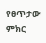የፀጥታው ምክር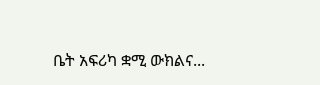ቤት አፍሪካ ቋሚ ውክልና...